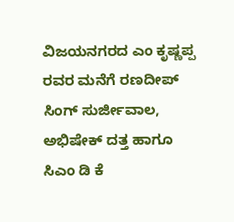ವಿಜಯನಗರದ ಎಂ ಕೃಷ್ಣಪ್ಪ ರವರ ಮನೆಗೆ ರಣದೀಪ್ ಸಿಂಗ್ ಸುರ್ಜೀವಾಲ, ಅಭಿಷೇಕ್ ದತ್ತ ಹಾಗೂ ಸಿಎಂ ಡಿ ಕೆ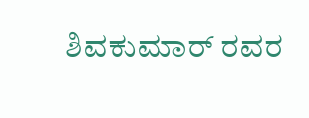ಶಿವಕುಮಾರ್ ರವರ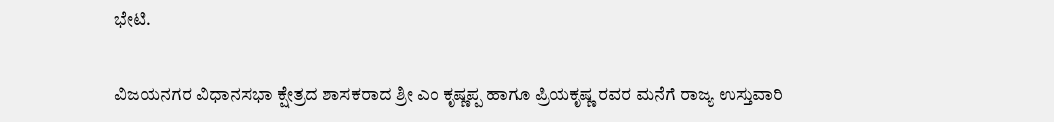ಭೇಟಿ.

ವಿಜಯನಗರ ವಿಧಾನಸಭಾ ಕ್ಷೇತ್ರದ ಶಾಸಕರಾದ ಶ್ರೀ ಎಂ ಕೃಷ್ಣಪ್ಪ ಹಾಗೂ ಪ್ರಿಯಕೃಷ್ಣ ರವರ ಮನೆಗೆ ರಾಜ್ಯ ಉಸ್ತುವಾರಿ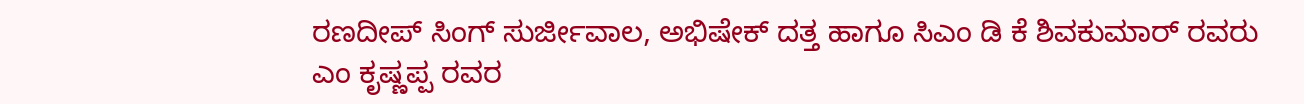ರಣದೀಪ್ ಸಿಂಗ್ ಸುರ್ಜೀವಾಲ, ಅಭಿಷೇಕ್ ದತ್ತ ಹಾಗೂ ಸಿಎಂ ಡಿ ಕೆ ಶಿವಕುಮಾರ್ ರವರು ಎಂ ಕೃಷ್ಣಪ್ಪ ರವರ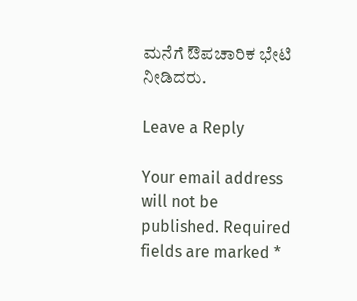ಮನೆಗೆ ಔಪಚಾರಿಕ ಭೇಟಿ ನೀಡಿದರು.

Leave a Reply

Your email address will not be published. Required fields are marked *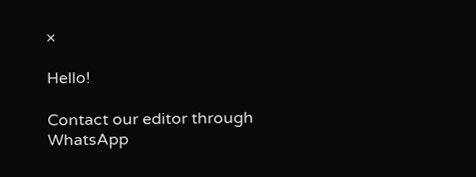×

Hello!

Contact our editor through WhatsApp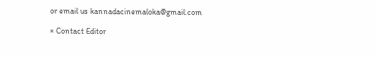or email us kannadacinemaloka@gmail.com

× Contact Editor